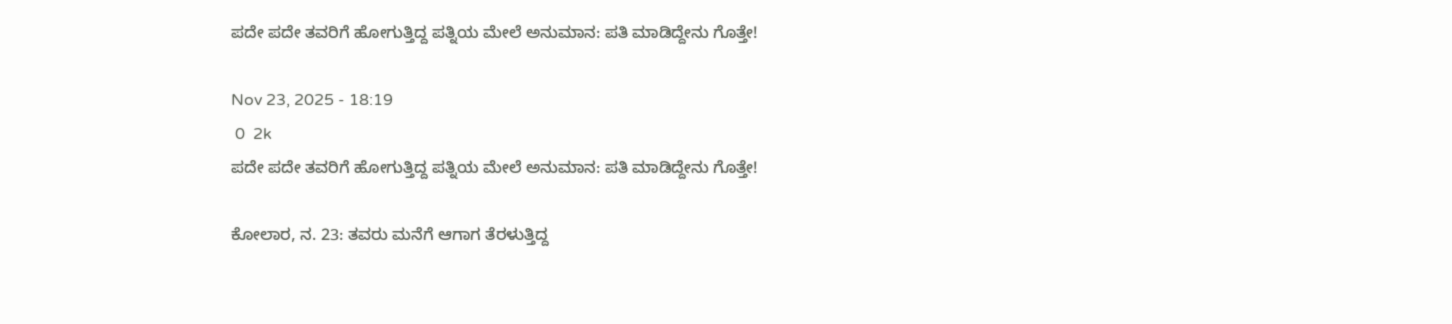ಪದೇ ಪದೇ ತವರಿಗೆ ಹೋಗುತ್ತಿದ್ದ ಪತ್ನಿಯ ಮೇಲೆ ಅನುಮಾನ: ಪತಿ ಮಾಡಿದ್ದೇನು ಗೊತ್ತೇ!

Nov 23, 2025 - 18:19
 0  2k
ಪದೇ ಪದೇ ತವರಿಗೆ ಹೋಗುತ್ತಿದ್ದ ಪತ್ನಿಯ ಮೇಲೆ ಅನುಮಾನ: ಪತಿ ಮಾಡಿದ್ದೇನು ಗೊತ್ತೇ!

ಕೋಲಾರ, ನ. 23: ತವರು ಮನೆಗೆ ಆಗಾಗ ತೆರಳುತ್ತಿದ್ದ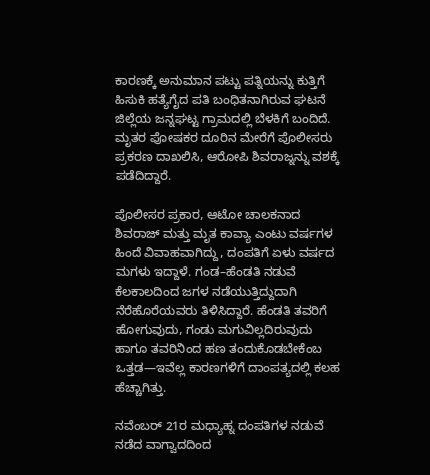ಕಾರಣಕ್ಕೆ ಅನುಮಾನ ಪಟ್ಟು ಪತ್ನಿಯನ್ನು ಕುತ್ತಿಗೆ ಹಿಸುಕಿ ಹತ್ಯೆಗೈದ ಪತಿ ಬಂಧಿತನಾಗಿರುವ ಘಟನೆ ಜಿಲ್ಲೆಯ ಜನ್ನಘಟ್ಟ ಗ್ರಾಮದಲ್ಲಿ ಬೆಳಕಿಗೆ ಬಂದಿದೆ. ಮೃತರ ಪೋಷಕರ ದೂರಿನ ಮೇರೆಗೆ ಪೊಲೀಸರು ಪ್ರಕರಣ ದಾಖಲಿಸಿ, ಆರೋಪಿ ಶಿವರಾಜ್ನನ್ನು ವಶಕ್ಕೆ ಪಡೆದಿದ್ದಾರೆ.

ಪೊಲೀಸರ ಪ್ರಕಾರ, ಆಟೋ ಚಾಲಕನಾದ ಶಿವರಾಜ್ ಮತ್ತು ಮೃತ ಕಾವ್ಯಾ ಎಂಟು ವರ್ಷಗಳ ಹಿಂದೆ ವಿವಾಹವಾಗಿದ್ದು, ದಂಪತಿಗೆ ಏಳು ವರ್ಷದ ಮಗಳು ಇದ್ದಾಳೆ. ಗಂಡ–ಹೆಂಡತಿ ನಡುವೆ ಕೆಲಕಾಲದಿಂದ ಜಗಳ ನಡೆಯುತ್ತಿದ್ದುದಾಗಿ ನೆರೆಹೊರೆಯವರು ತಿಳಿಸಿದ್ದಾರೆ. ಹೆಂಡತಿ ತವರಿಗೆ ಹೋಗುವುದು, ಗಂಡು ಮಗುವಿಲ್ಲದಿರುವುದು ಹಾಗೂ ತವರಿನಿಂದ ಹಣ ತಂದುಕೊಡಬೇಕೆಂಬ ಒತ್ತಡ—ಇವೆಲ್ಲ ಕಾರಣಗಳಿಗೆ ದಾಂಪತ್ಯದಲ್ಲಿ ಕಲಹ ಹೆಚ್ಚಾಗಿತ್ತು.

ನವೆಂಬರ್ 21ರ ಮಧ್ಯಾಹ್ನ ದಂಪತಿಗಳ ನಡುವೆ ನಡೆದ ವಾಗ್ವಾದದಿಂದ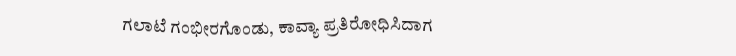ಗಲಾಟೆ ಗಂಭೀರಗೊಂಡು, ಕಾವ್ಯಾ ಪ್ರತಿರೋಧಿಸಿದಾಗ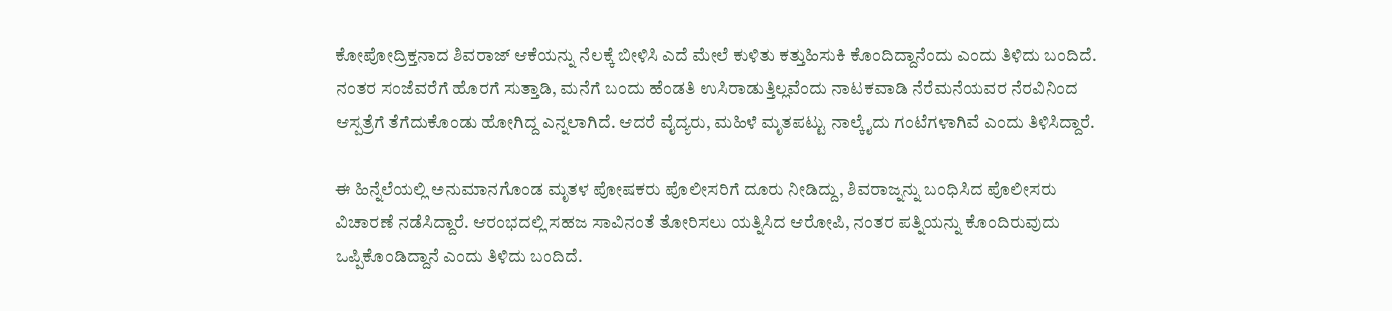ಕೋಪೋದ್ರಿಕ್ತನಾದ ಶಿವರಾಜ್ ಆಕೆಯನ್ನು ನೆಲಕ್ಕೆ ಬೀಳಿಸಿ ಎದೆ ಮೇಲೆ ಕುಳಿತು ಕತ್ತುಹಿಸುಕಿ ಕೊಂದಿದ್ದಾನೆಂದು ಎಂದು ತಿಳಿದು ಬಂದಿದೆ. ನಂತರ ಸಂಜೆವರೆಗೆ ಹೊರಗೆ ಸುತ್ತಾಡಿ, ಮನೆಗೆ ಬಂದು ಹೆಂಡತಿ ಉಸಿರಾಡುತ್ತಿಲ್ಲವೆಂದು ನಾಟಕವಾಡಿ ನೆರೆಮನೆಯವರ ನೆರವಿನಿಂದ ಆಸ್ಪತ್ರೆಗೆ ತೆಗೆದುಕೊಂಡು ಹೋಗಿದ್ದ ಎನ್ನಲಾಗಿದೆ. ಆದರೆ ವೈದ್ಯರು, ಮಹಿಳೆ ಮೃತಪಟ್ಟು ನಾಲ್ಕೈದು ಗಂಟೆಗಳಾಗಿವೆ ಎಂದು ತಿಳಿಸಿದ್ದಾರೆ.

ಈ ಹಿನ್ನೆಲೆಯಲ್ಲಿ ಅನುಮಾನಗೊಂಡ ಮೃತಳ ಪೋಷಕರು ಪೊಲೀಸರಿಗೆ ದೂರು ನೀಡಿದ್ದು, ಶಿವರಾಜ್ನನ್ನು ಬಂಧಿಸಿದ ಪೊಲೀಸರು ವಿಚಾರಣೆ ನಡೆಸಿದ್ದಾರೆ. ಆರಂಭದಲ್ಲಿ ಸಹಜ ಸಾವಿನಂತೆ ತೋರಿಸಲು ಯತ್ನಿಸಿದ ಆರೋಪಿ, ನಂತರ ಪತ್ನಿಯನ್ನು ಕೊಂದಿರುವುದು ಒಪ್ಪಿಕೊಂಡಿದ್ದಾನೆ ಎಂದು ತಿಳಿದು ಬಂದಿದೆ.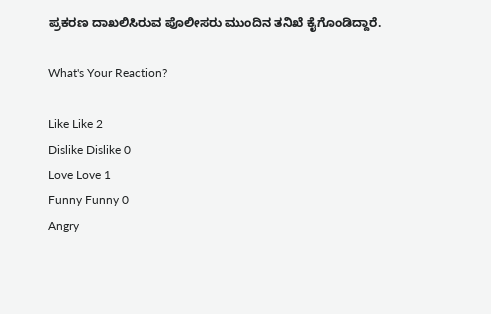ಪ್ರಕರಣ ದಾಖಲಿಸಿರುವ ಪೊಲೀಸರು ಮುಂದಿನ ತನಿಖೆ ಕೈಗೊಂಡಿದ್ದಾರೆ.

What's Your Reaction?

Like Like 2
Dislike Dislike 0
Love Love 1
Funny Funny 0
Angry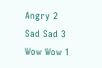Angry 2
Sad Sad 3
Wow Wow 1